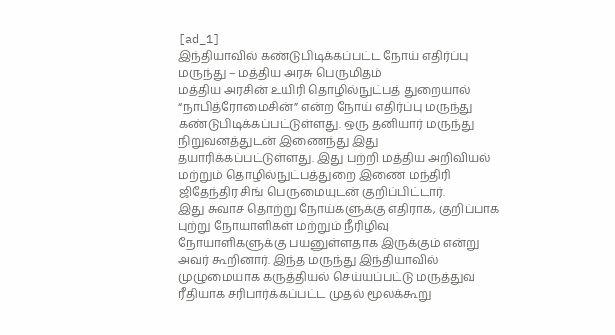[ad_1]
இந்தியாவில் கண்டுபிடிக்கப்பட்ட நோய் எதிர்ப்பு மருந்து – மத்திய அரசு பெருமிதம்
மத்திய அரசின் உயிரி தொழில்நுட்பத் துறையால் “நாபித்ரோமைசின்” என்ற நோய் எதிர்ப்பு மருந்து கண்டுபிடிக்கப்பட்டுள்ளது. ஒரு தனியார் மருந்து நிறுவனத்துடன் இணைந்து இது தயாரிக்கப்பட்டுள்ளது. இது பற்றி மத்திய அறிவியல் மற்றும் தொழில்நுட்பத்துறை இணை மந்திரி ஜிதேந்திர சிங் பெருமையுடன் குறிப்பிட்டார்.
இது சுவாச தொற்று நோய்களுக்கு எதிராக, குறிப்பாக புற்று நோயாளிகள் மற்றும் நீரிழிவு நோயாளிகளுக்கு பயனுள்ளதாக இருக்கும் என்று அவர் கூறினார். இந்த மருந்து இந்தியாவில் முழுமையாக கருத்தியல் செய்யப்பட்டு மருத்துவ ரீதியாக சரிபார்க்கப்பட்ட முதல் மூலக்கூறு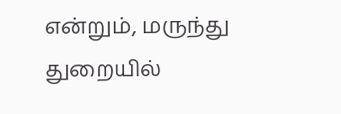என்றும், மருந்து துறையில்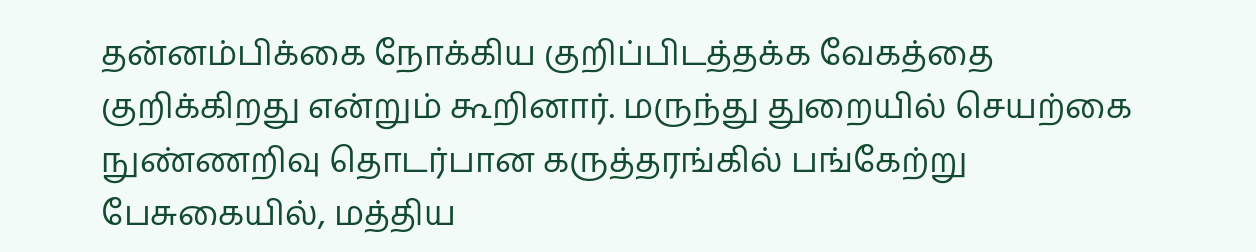தன்னம்பிக்கை நோக்கிய குறிப்பிடத்தக்க வேகத்தை குறிக்கிறது என்றும் கூறினார். மருந்து துறையில் செயற்கை நுண்ணறிவு தொடர்பான கருத்தரங்கில் பங்கேற்று பேசுகையில், மத்திய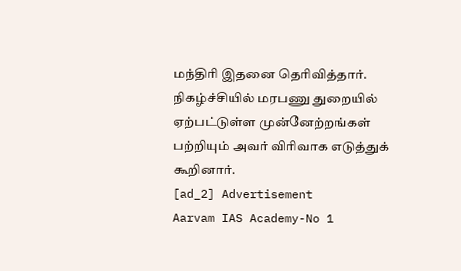மந்திரி இதனை தெரிவித்தார். நிகழ்ச்சியில் மரபணு துறையில் ஏற்பட்டுள்ள முன்னேற்றங்கள் பற்றியும் அவர் விரிவாக எடுத்துக் கூறினார்.
[ad_2] Advertisement
Aarvam IAS Academy-No 1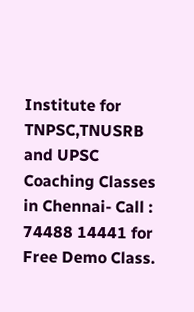Institute for TNPSC,TNUSRB and UPSC Coaching Classes in Chennai- Call : 74488 14441 for Free Demo Class.